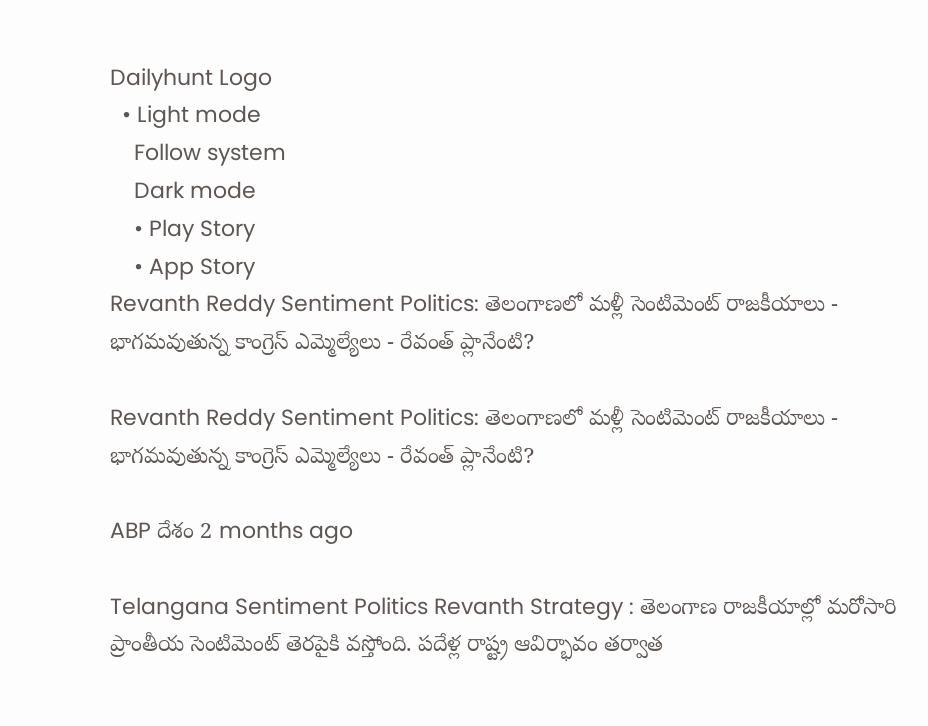Dailyhunt Logo
  • Light mode
    Follow system
    Dark mode
    • Play Story
    • App Story
Revanth Reddy Sentiment Politics: తెలంగాణలో మళ్లీ సెంటిమెంట్ రాజకీయాలు - భాగమవుతున్న కాంగ్రెస్ ఎమ్మెల్యేలు - రేవంత్ ప్లానేంటి?

Revanth Reddy Sentiment Politics: తెలంగాణలో మళ్లీ సెంటిమెంట్ రాజకీయాలు - భాగమవుతున్న కాంగ్రెస్ ఎమ్మెల్యేలు - రేవంత్ ప్లానేంటి?

ABP దేశం 2 months ago

Telangana Sentiment Politics Revanth Strategy : తెలంగాణ రాజకీయాల్లో మరోసారి ప్రాంతీయ సెంటిమెంట్ తెరపైకి వస్తోంది. పదేళ్ల రాష్ట్ర ఆవిర్భావం తర్వాత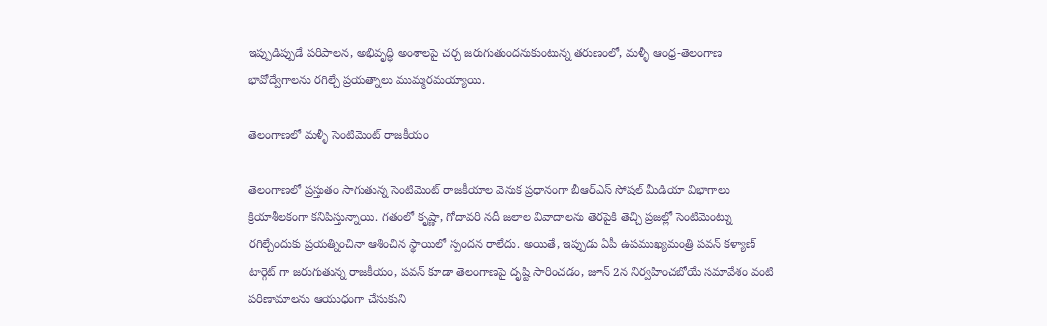ఇప్పుడిప్పుడే పరిపాలన, అభివృద్ధి అంశాలపై చర్చ జరుగుతుందనుకుంటున్న తరుణంలో, మళ్ళీ ఆంధ్ర-తెలంగాణ భావోద్వేగాలను రగిల్చే ప్రయత్నాలు ముమ్మరమయ్యాయి.

తెలంగాణలో మళ్ళీ సెంటిమెంట్ రాజకీయం

తెలంగాణలో ప్రస్తుతం సాగుతున్న సెంటిమెంట్ రాజకీయాల వెనుక ప్రధానంగా బీఆర్ఎస్ సోషల్ మీడియా విభాగాలు క్రియాశీలకంగా కనిపిస్తున్నాయి. గతంలో కృష్ణా, గోదావరి నదీ జలాల వివాదాలను తెరపైకి తెచ్చి ప్రజల్లో సెంటిమెంట్ను రగిల్చేందుకు ప్రయత్నించినా ఆశించిన స్థాయిలో స్పందన రాలేదు. అయితే, ఇప్పుడు ఏపీ ఉపముఖ్యమంత్రి పవన్ కళ్యాణ్ టార్గెట్ గా జరుగుతున్న రాజకీయం, పవన్ కూడా తెలంగాణపై దృష్టి సారించడం, జూన్ 2న నిర్వహించబోయే సమావేశం వంటి పరిణామాలను ఆయుధంగా చేసుకుని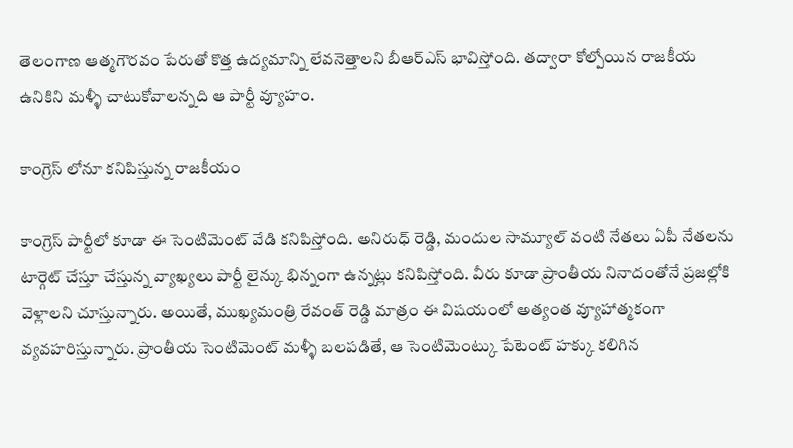తెలంగాణ ఆత్మగౌరవం పేరుతో కొత్త ఉద్యమాన్ని లేవనెత్తాలని బీఆర్ఎస్ భావిస్తోంది. తద్వారా కోల్పోయిన రాజకీయ ఉనికిని మళ్ళీ చాటుకోవాలన్నది ఆ పార్టీ వ్యూహం.

కాంగ్రెస్ లోనూ కనిపిస్తున్న రాజకీయం

కాంగ్రెస్ పార్టీలో కూడా ఈ సెంటిమెంట్ వేడి కనిపిస్తోంది. అనిరుధ్ రెడ్డి, మందుల సామ్యూల్ వంటి నేతలు ఏపీ నేతలను టార్గెట్ చేస్తూ చేస్తున్న వ్యాఖ్యలు పార్టీ లైన్కు భిన్నంగా ఉన్నట్లు కనిపిస్తోంది. వీరు కూడా ప్రాంతీయ నినాదంతోనే ప్రజల్లోకి వెళ్లాలని చూస్తున్నారు. అయితే, ముఖ్యమంత్రి రేవంత్ రెడ్డి మాత్రం ఈ విషయంలో అత్యంత వ్యూహాత్మకంగా వ్యవహరిస్తున్నారు. ప్రాంతీయ సెంటిమెంట్ మళ్ళీ బలపడితే, ఆ సెంటిమెంట్కు పేటెంట్ హక్కు కలిగిన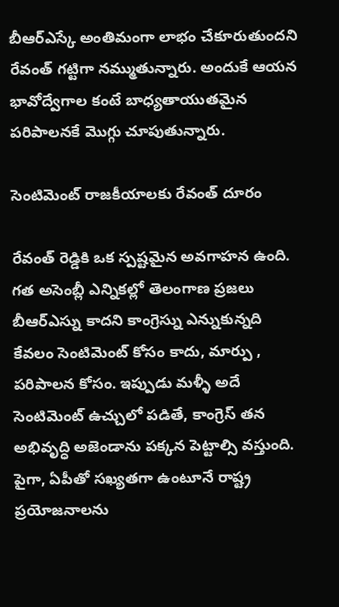బీఆర్ఎస్కే అంతిమంగా లాభం చేకూరుతుందని రేవంత్ గట్టిగా నమ్ముతున్నారు. అందుకే ఆయన భావోద్వేగాల కంటే బాధ్యతాయుతమైన పరిపాలనకే మొగ్గు చూపుతున్నారు.

సెంటిమెంట్ రాజకీయాలకు రేవంత్ దూరం

రేవంత్ రెడ్డికి ఒక స్పష్టమైన అవగాహన ఉంది. గత అసెంబ్లీ ఎన్నికల్లో తెలంగాణ ప్రజలు బీఆర్ఎస్ను కాదని కాంగ్రెస్ను ఎన్నుకున్నది కేవలం సెంటిమెంట్ కోసం కాదు, మార్పు , పరిపాలన కోసం. ఇప్పుడు మళ్ళీ అదే సెంటిమెంట్ ఉచ్చులో పడితే, కాంగ్రెస్ తన అభివృద్ధి అజెండాను పక్కన పెట్టాల్సి వస్తుంది. పైగా, ఏపీతో సఖ్యతగా ఉంటూనే రాష్ట్ర ప్రయోజనాలను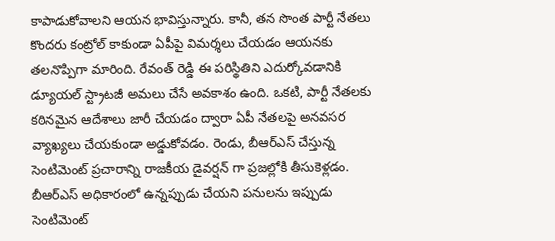కాపాడుకోవాలని ఆయన భావిస్తున్నారు. కానీ, తన సొంత పార్టీ నేతలు కొందరు కంట్రోల్ కాకుండా ఏపీపై విమర్శలు చేయడం ఆయనకు తలనొప్పిగా మారింది. రేవంత్ రెడ్డి ఈ పరిస్థితిని ఎదుర్కోవడానికి డ్యూయల్ స్ట్రాటజీ అమలు చేసే అవకాశం ఉంది. ఒకటి, పార్టీ నేతలకు కఠినమైన ఆదేశాలు జారీ చేయడం ద్వారా ఏపీ నేతలపై అనవసర వ్యాఖ్యలు చేయకుండా అడ్డుకోవడం. రెండు, బీఆర్ఎస్ చేస్తున్న సెంటిమెంట్ ప్రచారాన్ని రాజకీయ డైవర్షన్ గా ప్రజల్లోకి తీసుకెళ్లడం. బీఆర్ఎస్ అధికారంలో ఉన్నప్పుడు చేయని పనులను ఇప్పుడు సెంటిమెంట్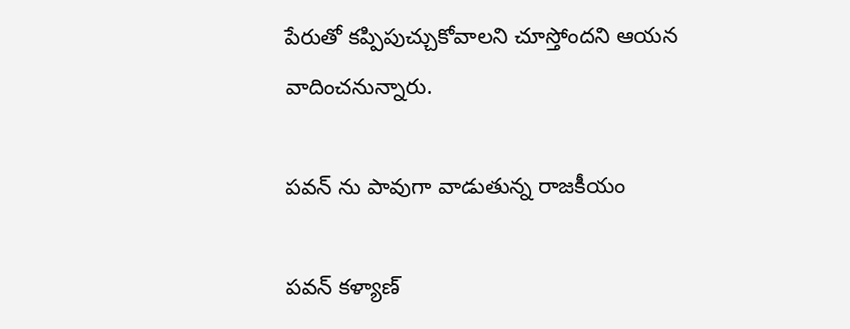పేరుతో కప్పిపుచ్చుకోవాలని చూస్తోందని ఆయన వాదించనున్నారు.

పవన్ ను పావుగా వాడుతున్న రాజకీయం

పవన్ కళ్యాణ్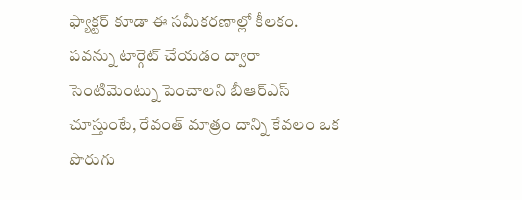ఫ్యాక్టర్ కూడా ఈ సమీకరణాల్లో కీలకం. పవన్ను టార్గెట్ చేయడం ద్వారా సెంటిమెంట్ను పెంచాలని బీఆర్ఎస్ చూస్తుంటే, రేవంత్ మాత్రం దాన్ని కేవలం ఒక పొరుగు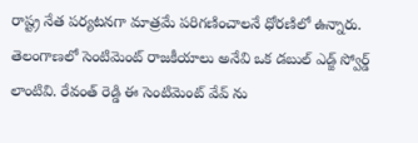రాష్ట్ర నేత పర్యటనగా మాత్రమే పరిగణించాలనే ధోరణిలో ఉన్నారు. తెలంగాణలో సెంటిమెంట్ రాజకీయాలు అనేవి ఒక డబుల్ ఎడ్జ్ స్వోర్డ్ లాంటివి. రేవంత్ రెడ్డి ఈ సెంటిమెంట్ వేవ్ ను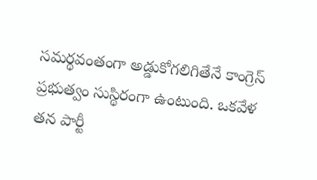సమర్థవంతంగా అడ్డుకోగలిగితేనే కాంగ్రెస్ ప్రభుత్వం సుస్థిరంగా ఉంటుంది. ఒకవేళ తన పార్టీ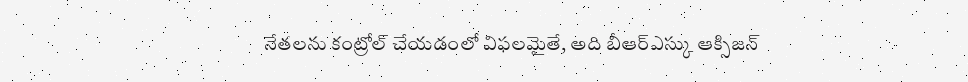నేతలను కంట్రోల్ చేయడంలో విఫలమైతే, అది బీఆర్ఎస్కు ఆక్సిజన్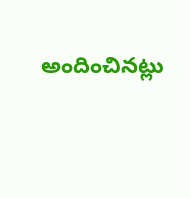అందించినట్లు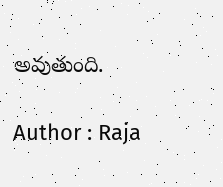అవుతుంది.

Author : Raja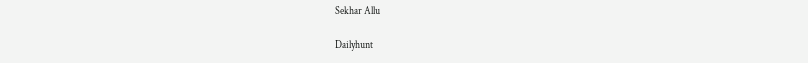Sekhar Allu

Dailyhunt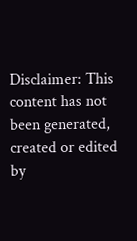Disclaimer: This content has not been generated, created or edited by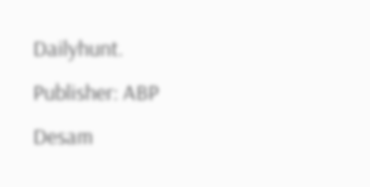Dailyhunt. Publisher: ABP Desam